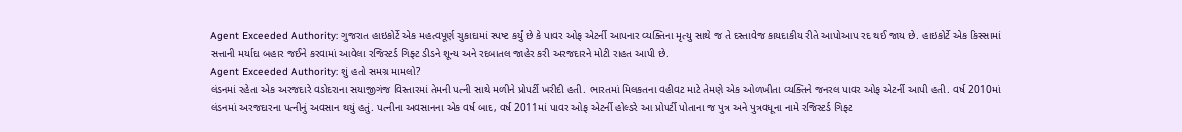Agent Exceeded Authority: ગુજરાત હાઇકોર્ટે એક મહત્વપૂર્ણ ચુકાદામાં સ્પષ્ટ કર્યું છે કે પાવર ઓફ એટર્ની આપનાર વ્યક્તિના મૃત્યુ સાથે જ તે દસ્તાવેજ કાયદાકીય રીતે આપોઆપ રદ થઈ જાય છે. હાઇકોર્ટે એક કિસ્સામાં સત્તાની મર્યાદા બહાર જઈને કરવામાં આવેલા રજિસ્ટર્ડ ગિફ્ટ ડીડને શૂન્ય અને રદબાતલ જાહેર કરી અરજદારને મોટી રાહત આપી છે.
Agent Exceeded Authority: શું હતો સમગ્ર મામલો?
લંડનમાં રહેતા એક અરજદારે વડોદરાના સયાજીગંજ વિસ્તારમાં તેમની પત્ની સાથે મળીને પ્રોપર્ટી ખરીદી હતી. ભારતમાં મિલકતના વહીવટ માટે તેમણે એક ઓળખીતા વ્યક્તિને જનરલ પાવર ઓફ એટર્ની આપી હતી. વર્ષ 2010માં લંડનમાં અરજદારના પત્નીનું અવસાન થયું હતું. પત્નીના અવસાનના એક વર્ષ બાદ, વર્ષ 2011માં પાવર ઓફ એટર્ની હોલ્ડરે આ પ્રોપર્ટી પોતાના જ પુત્ર અને પુત્રવધૂના નામે રજિસ્ટર્ડ ગિફ્ટ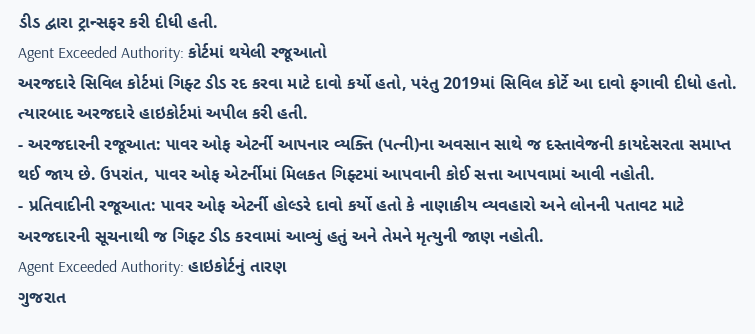ડીડ દ્વારા ટ્રાન્સફર કરી દીધી હતી.
Agent Exceeded Authority: કોર્ટમાં થયેલી રજૂઆતો
અરજદારે સિવિલ કોર્ટમાં ગિફ્ટ ડીડ રદ કરવા માટે દાવો કર્યો હતો, પરંતુ 2019માં સિવિલ કોર્ટે આ દાવો ફગાવી દીધો હતો. ત્યારબાદ અરજદારે હાઇકોર્ટમાં અપીલ કરી હતી.
- અરજદારની રજૂઆત: પાવર ઓફ એટર્ની આપનાર વ્યક્તિ (પત્ની)ના અવસાન સાથે જ દસ્તાવેજની કાયદેસરતા સમાપ્ત થઈ જાય છે. ઉપરાંત, પાવર ઓફ એટર્નીમાં મિલકત ગિફ્ટમાં આપવાની કોઈ સત્તા આપવામાં આવી નહોતી.
- પ્રતિવાદીની રજૂઆત: પાવર ઓફ એટર્ની હોલ્ડરે દાવો કર્યો હતો કે નાણાકીય વ્યવહારો અને લોનની પતાવટ માટે અરજદારની સૂચનાથી જ ગિફ્ટ ડીડ કરવામાં આવ્યું હતું અને તેમને મૃત્યુની જાણ નહોતી.
Agent Exceeded Authority: હાઇકોર્ટનું તારણ
ગુજરાત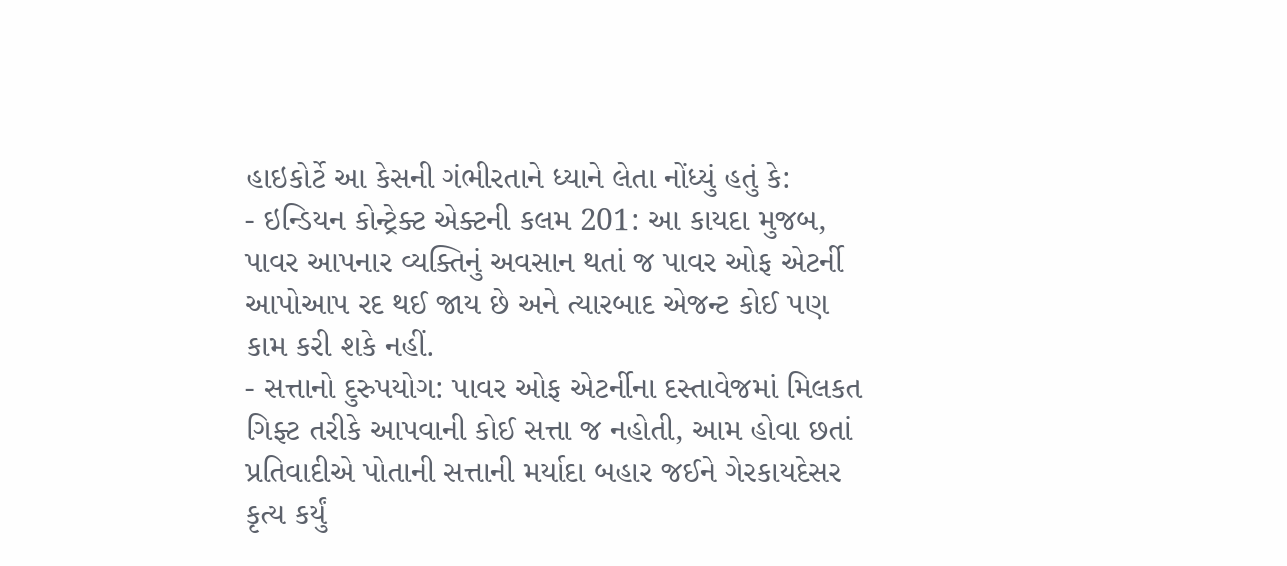હાઇકોર્ટે આ કેસની ગંભીરતાને ધ્યાને લેતા નોંધ્યું હતું કે:
- ઇન્ડિયન કોન્ટ્રેક્ટ એક્ટની કલમ 201: આ કાયદા મુજબ, પાવર આપનાર વ્યક્તિનું અવસાન થતાં જ પાવર ઓફ એટર્ની આપોઆપ રદ થઈ જાય છે અને ત્યારબાદ એજન્ટ કોઈ પણ કામ કરી શકે નહીં.
- સત્તાનો દુરુપયોગ: પાવર ઓફ એટર્નીના દસ્તાવેજમાં મિલકત ગિફ્ટ તરીકે આપવાની કોઈ સત્તા જ નહોતી, આમ હોવા છતાં પ્રતિવાદીએ પોતાની સત્તાની મર્યાદા બહાર જઈને ગેરકાયદેસર કૃત્ય કર્યું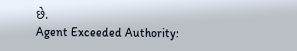છે.
Agent Exceeded Authority: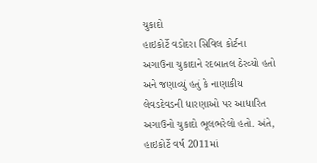ચુકાદો
હાઇકોર્ટે વડોદરા સિવિલ કોર્ટના અગાઉના ચુકાદાને રદબાતલ ઠેરવ્યો હતો અને જણાવ્યું હતું કે નાણાકીય લેવડદેવડની ધારણાઓ પર આધારિત અગાઉનો ચુકાદો ભૂલભરેલો હતો. અંતે, હાઇકોર્ટે વર્ષ 2011માં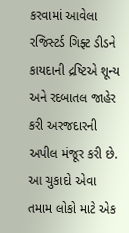કરવામાં આવેલા રજિસ્ટર્ડ ગિફ્ટ ડીડને કાયદાની દ્રષ્ટિએ શૂન્ય અને રદબાતલ જાહેર કરી અરજદારની અપીલ મંજૂર કરી છે.
આ ચુકાદો એવા તમામ લોકો માટે એક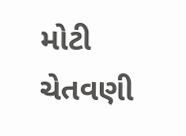મોટી ચેતવણી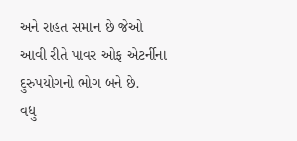અને રાહત સમાન છે જેઓ આવી રીતે પાવર ઓફ એટર્નીના દુરુપયોગનો ભોગ બને છે.
વધુ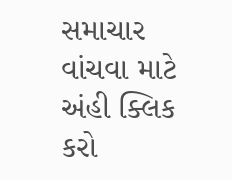સમાચાર વાંચવા માટે અંહી ક્લિક કરો